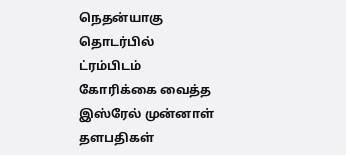நெதன்யாகு தொடர்பில் ட்ரம்பிடம் கோரிக்கை வைத்த இஸ்ரேல் முன்னாள் தளபதிகள்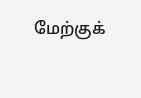மேற்குக்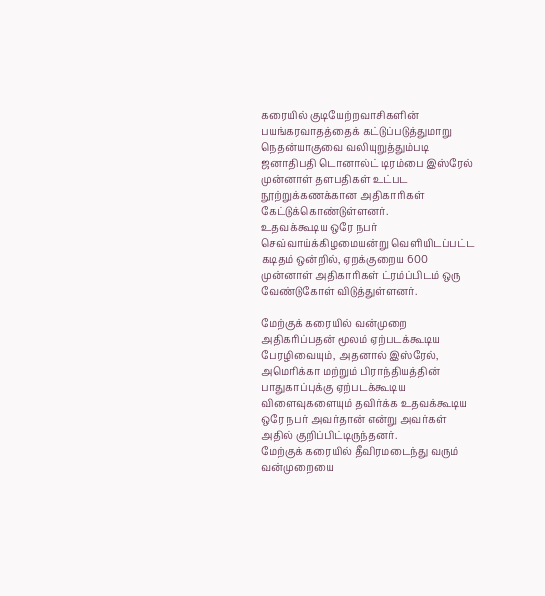கரையில் குடியேற்றவாசிகளின் பயங்கரவாதத்தைக் கட்டுப்படுத்துமாறு நெதன்யாகுவை வலியுறுத்தும்படி ஜனாதிபதி டொனால்ட் டிரம்பை இஸ்ரேல் முன்னாள் தளபதிகள் உட்பட நூற்றுக்கணக்கான அதிகாரிகள் கேட்டுக்கொண்டுள்ளனர்.
உதவக்கூடிய ஒரே நபர்
செவ்வாய்க்கிழமையன்று வெளியிடப்பட்ட கடிதம் ஒன்றில், ஏறக்குறைய 600 முன்னாள் அதிகாரிகள் ட்ரம்ப்பிடம் ஒரு வேண்டுகோள் விடுத்துள்ளனர்.

மேற்குக் கரையில் வன்முறை அதிகரிப்பதன் மூலம் ஏற்படக்கூடிய பேரழிவையும், அதனால் இஸ்ரேல், அமெரிக்கா மற்றும் பிராந்தியத்தின் பாதுகாப்புக்கு ஏற்படக்கூடிய விளைவுகளையும் தவிர்க்க உதவக்கூடிய ஒரே நபர் அவர்தான் என்று அவர்கள் அதில் குறிப்பிட்டிருந்தனர்.
மேற்குக் கரையில் தீவிரமடைந்து வரும் வன்முறையை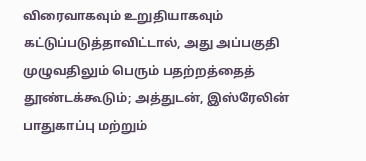விரைவாகவும் உறுதியாகவும் கட்டுப்படுத்தாவிட்டால், அது அப்பகுதி முழுவதிலும் பெரும் பதற்றத்தைத் தூண்டக்கூடும்; அத்துடன், இஸ்ரேலின் பாதுகாப்பு மற்றும்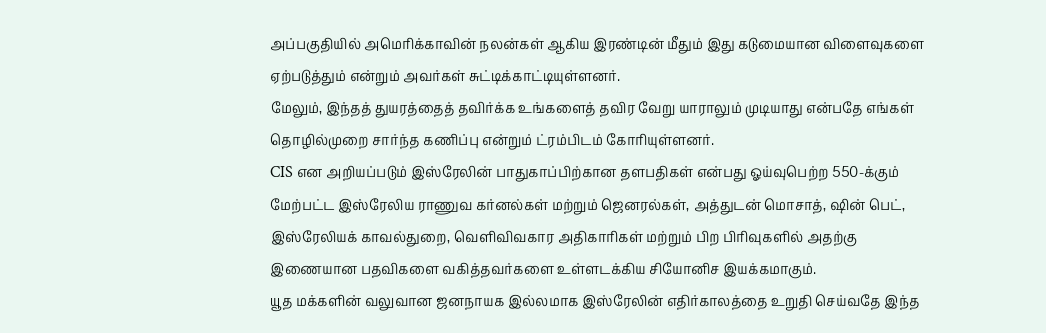அப்பகுதியில் அமெரிக்காவின் நலன்கள் ஆகிய இரண்டின் மீதும் இது கடுமையான விளைவுகளை ஏற்படுத்தும் என்றும் அவர்கள் சுட்டிக்காட்டியுள்ளனர்.
மேலும், இந்தத் துயரத்தைத் தவிர்க்க உங்களைத் தவிர வேறு யாராலும் முடியாது என்பதே எங்கள் தொழில்முறை சார்ந்த கணிப்பு என்றும் ட்ரம்பிடம் கோரியுள்ளனர்.
CIS என அறியப்படும் இஸ்ரேலின் பாதுகாப்பிற்கான தளபதிகள் என்பது ஓய்வுபெற்ற 550-க்கும் மேற்பட்ட இஸ்ரேலிய ராணுவ கர்னல்கள் மற்றும் ஜெனரல்கள், அத்துடன் மொசாத், ஷின் பெட், இஸ்ரேலியக் காவல்துறை, வெளிவிவகார அதிகாரிகள் மற்றும் பிற பிரிவுகளில் அதற்கு இணையான பதவிகளை வகித்தவர்களை உள்ளடக்கிய சியோனிச இயக்கமாகும்.
யூத மக்களின் வலுவான ஜனநாயக இல்லமாக இஸ்ரேலின் எதிர்காலத்தை உறுதி செய்வதே இந்த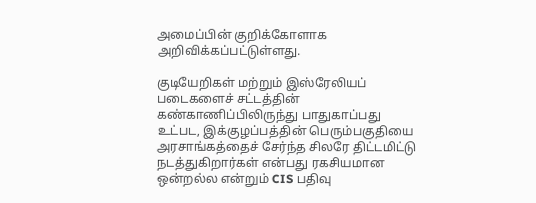அமைப்பின் குறிக்கோளாக அறிவிக்கப்பட்டுள்ளது.

குடியேறிகள் மற்றும் இஸ்ரேலியப் படைகளைச் சட்டத்தின் கண்காணிப்பிலிருந்து பாதுகாப்பது உட்பட, இக்குழப்பத்தின் பெரும்பகுதியை அரசாங்கத்தைச் சேர்ந்த சிலரே திட்டமிட்டு நடத்துகிறார்கள் என்பது ரகசியமான ஒன்றல்ல என்றும் CIS பதிவு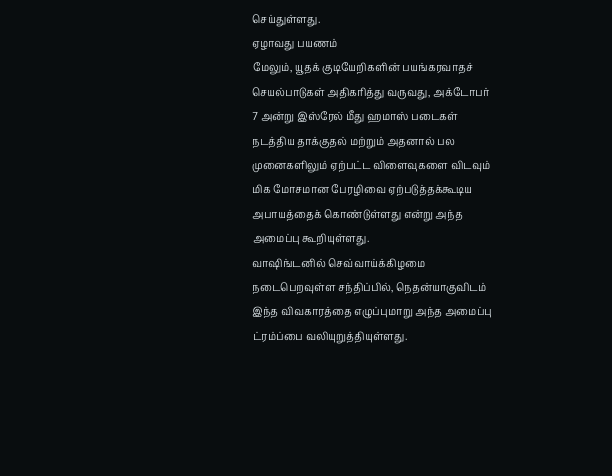செய்துள்ளது.
ஏழாவது பயணம்
மேலும், யூதக் குடியேறிகளின் பயங்கரவாதச் செயல்பாடுகள் அதிகரித்து வருவது, அக்டோபர் 7 அன்று இஸ்ரேல் மீது ஹமாஸ் படைகள் நடத்திய தாக்குதல் மற்றும் அதனால் பல முனைகளிலும் ஏற்பட்ட விளைவுகளை விடவும் மிக மோசமான பேரழிவை ஏற்படுத்தக்கூடிய அபாயத்தைக் கொண்டுள்ளது என்று அந்த அமைப்பு கூறியுள்ளது.
வாஷிங்டனில் செவ்வாய்க்கிழமை நடைபெறவுள்ள சந்திப்பில், நெதன்யாகுவிடம் இந்த விவகாரத்தை எழுப்புமாறு அந்த அமைப்பு ட்ரம்ப்பை வலியுறுத்தியுள்ளது.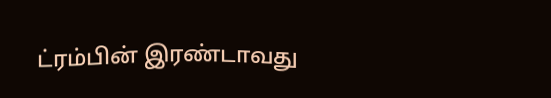ட்ரம்பின் இரண்டாவது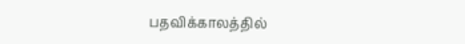பதவிக்காலத்தில்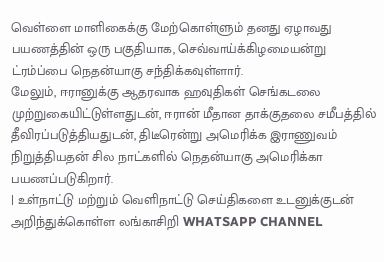வெள்ளை மாளிகைக்கு மேற்கொள்ளும் தனது ஏழாவது பயணத்தின் ஒரு பகுதியாக, செவ்வாய்க்கிழமையன்று ட்ரம்ப்பை நெதன்யாகு சந்திக்கவுள்ளார்.
மேலும், ஈரானுக்கு ஆதரவாக ஹவுதிகள் செங்கடலை முற்றுகையிட்டுள்ளதுடன், ஈரான் மீதான தாக்குதலை சமீபத்தில் தீவிரப்படுத்தியதுடன், திடீரென்று அமெரிக்க இராணுவம் நிறுத்தியதன் சில நாட்களில் நெதன்யாகு அமெரிக்கா பயணப்படுகிறார்.
| உள்நாட்டு மற்றும் வெளிநாட்டு செய்திகளை உடனுக்குடன் அறிந்துக்கொள்ள லங்காசிறி WHATSAPP CHANNEL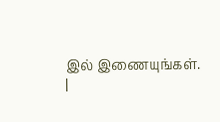இல் இணையுங்கள். |